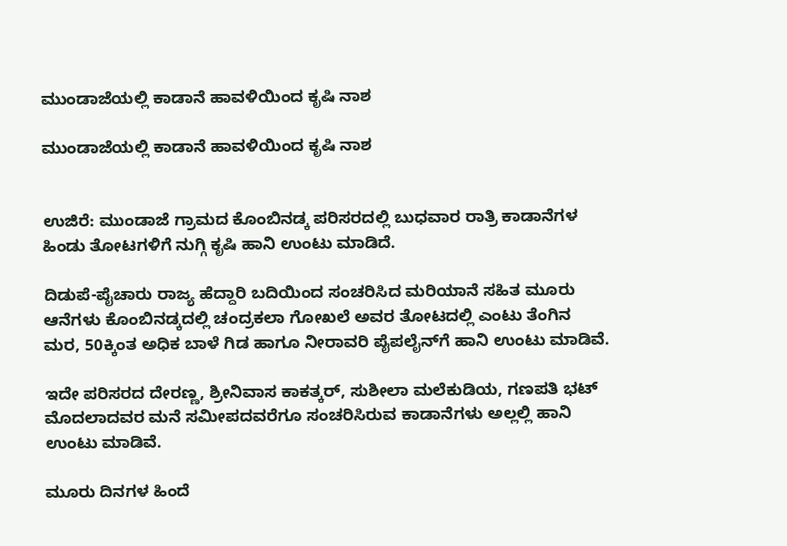ಮುಂಡಾಜೆಯಲ್ಲಿ ಕಾಡಾನೆ ಹಾವಳಿಯಿಂದ ಕೃಷಿ ನಾಶ

ಮುಂಡಾಜೆಯಲ್ಲಿ ಕಾಡಾನೆ ಹಾವಳಿಯಿಂದ ಕೃಷಿ ನಾಶ


ಉಜಿರೆ: ಮುಂಡಾಜೆ ಗ್ರಾಮದ ಕೊಂಬಿನಡ್ಕ ಪರಿಸರದಲ್ಲಿ ಬುಧವಾರ ರಾತ್ರಿ ಕಾಡಾನೆಗಳ ಹಿಂಡು ತೋಟಗಳಿಗೆ ನುಗ್ಗಿ ಕೃಷಿ ಹಾನಿ ಉಂಟು ಮಾಡಿದೆ.

ದಿಡುಪೆ-ಪೈಚಾರು ರಾಜ್ಯ ಹೆದ್ದಾರಿ ಬದಿಯಿಂದ ಸಂಚರಿಸಿದ ಮರಿಯಾನೆ ಸಹಿತ ಮೂರು ಆನೆಗಳು ಕೊಂಬಿನಡ್ಕದಲ್ಲಿ ಚಂದ್ರಕಲಾ ಗೋಖಲೆ ಅವರ ತೋಟದಲ್ಲಿ ಎಂಟು ತೆಂಗಿನ ಮರ, 50ಕ್ಕಿಂತ ಅಧಿಕ ಬಾಳೆ ಗಿಡ ಹಾಗೂ ನೀರಾವರಿ ಪೈಪಲೈನ್‌ಗೆ ಹಾನಿ ಉಂಟು ಮಾಡಿವೆ.

ಇದೇ ಪರಿಸರದ ದೇರಣ್ಣ, ಶ್ರೀನಿವಾಸ ಕಾಕತ್ಕರ್, ಸುಶೀಲಾ ಮಲೆಕುಡಿಯ, ಗಣಪತಿ ಭಟ್ ಮೊದಲಾದವರ ಮನೆ ಸಮೀಪದವರೆಗೂ ಸಂಚರಿಸಿರುವ ಕಾಡಾನೆಗಳು ಅಲ್ಲಲ್ಲಿ ಹಾನಿ ಉಂಟು ಮಾಡಿವೆ.

ಮೂರು ದಿನಗಳ ಹಿಂದೆ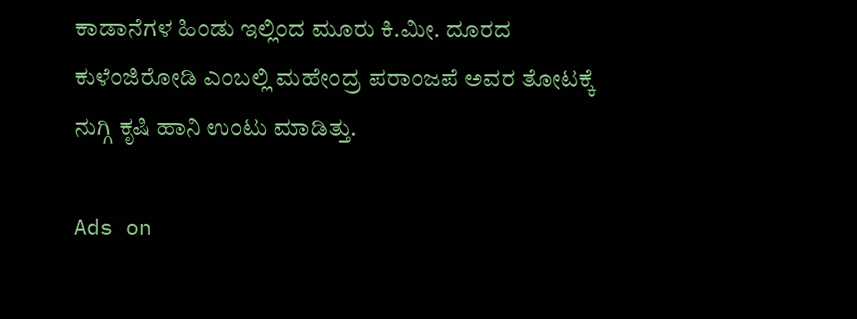ಕಾಡಾನೆಗಳ ಹಿಂಡು ಇಲ್ಲಿಂದ ಮೂರು ಕಿ.ಮೀ. ದೂರದ ಕುಳೆಂಜಿರೋಡಿ ಎಂಬಲ್ಲಿ ಮಹೇಂದ್ರ ಪರಾಂಜಪೆ ಅವರ ತೋಟಕ್ಕೆ ನುಗ್ಗಿ ಕೃಷಿ ಹಾನಿ ಉಂಟು ಮಾಡಿತ್ತು.

Ads on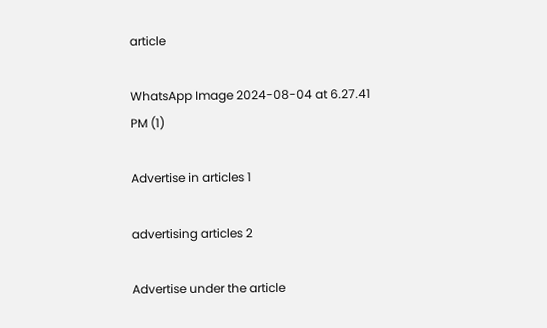article

WhatsApp Image 2024-08-04 at 6.27.41 PM (1)

Advertise in articles 1

advertising articles 2

Advertise under the article